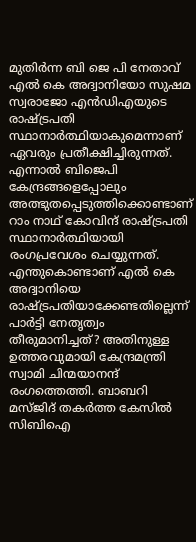മുതിര്‍ന്ന ബി ജെ പി നേതാവ് എല്‍ കെ അദ്വാനിയോ സുഷമ സ്വരാജോ എന്‍ഡിഎയുടെ രാഷ്‌ട്രപതി സ്ഥാനാര്‍ത്ഥിയാകുമെന്നാണ് ഏവരും പ്രതീക്ഷിച്ചിരുന്നത്. എന്നാല്‍ ബിജെപി കേന്ദ്രങ്ങളെപ്പോലും അത്ഭുതപ്പെടുത്തിക്കൊണ്ടാണ് റാം നാഥ് കോവിന്ദ് രാഷ്‌ട്രപതി സ്ഥാനാര്‍ത്ഥിയായി രംഗപ്രവേശം ചെയ്യുന്നത്. എന്തുകൊണ്ടാണ് എല്‍ കെ അദ്വാനിയെ രാഷ്‌ട്രപതിയാക്കേണ്ടതില്ലെന്ന് പാര്‍ട്ടി നേതൃത്വം തീരുമാനിച്ചത്? അതിനുള്ള ഉത്തരവുമായി കേന്ദ്രമന്ത്രി സ്വാമി ചിന്മയാനന്ദ് രംഗത്തെത്തി. ബാബറി മസ്ജിദ് തകര്‍ത്ത കേസില്‍ സിബിഐ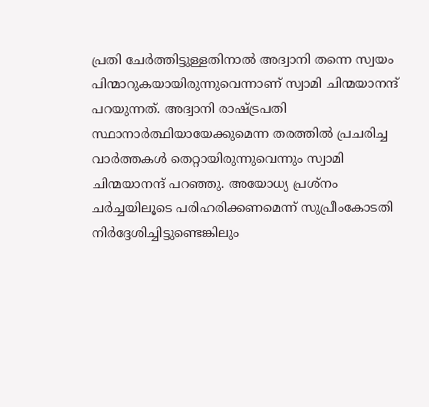പ്രതി ചേര്‍ത്തിട്ടുള്ളതിനാല്‍ അദ്വാനി തന്നെ സ്വയം പിന്മാറുകയായിരുന്നുവെന്നാണ് സ്വാമി ചിന്മയാനന്ദ് പറയുന്നത്. അദ്വാനി രാഷ്‌ട്രപതി സ്ഥാനാര്‍ത്ഥിയായേക്കുമെന്ന തരത്തില്‍ പ്രചരിച്ച വാര്‍ത്തകള്‍ തെറ്റായിരുന്നുവെന്നും സ്വാമി ചിന്മയാനന്ദ് പറഞ്ഞു. അയോധ്യ പ്രശ്‌നം ചര്‍ച്ചയിലൂടെ പരിഹരിക്കണമെന്ന് സുപ്രീംകോടതി നിര്‍ദ്ദേശിച്ചിട്ടുണ്ടെങ്കിലും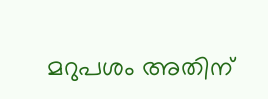മറുപശം അതിന്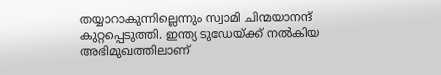തയ്യാറാകുന്നില്ലെന്നും സ്വാമി ചിന്മയാനന്ദ് കുറ്റപ്പെടുത്തി. ഇന്ത്യ ടുഡേയ്‌ക്ക് നല്‍കിയ അഭിമുഖത്തിലാണ്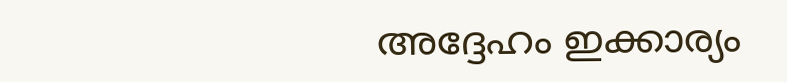അദ്ദേഹം ഇക്കാര്യം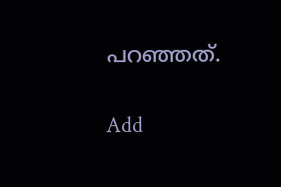പറഞ്ഞത്.

Add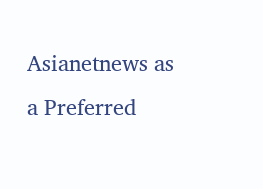Asianetnews as a Preferred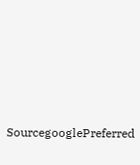SourcegooglePreferred